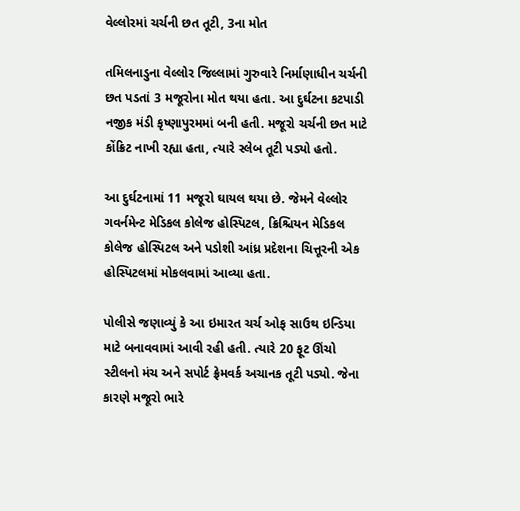વેલ્લોરમાં ચર્ચની છત તૂટી, 3ના મોત

તમિલનાડુના વેલ્લોર જિલ્લામાં ગુરુવારે નિર્માણાધીન ચર્ચની છત પડતાં 3 મજૂરોના મોત થયા હતા. આ દુર્ઘટના કટપાડી નજીક મંડી કૃષ્ણાપુરમમાં બની હતી. મજૂરો ચર્ચની છત માટે કોંક્રિટ નાખી રહ્યા હતા, ત્યારે સ્લેબ તૂટી પડ્યો હતો.

આ દુર્ઘટનામાં 11 મજૂરો ઘાયલ થયા છે. જેમને વેલ્લોર ગવર્નમેન્ટ મેડિકલ કોલેજ હોસ્પિટલ, ક્રિશ્ચિયન મેડિકલ કોલેજ હોસ્પિટલ અને પડોશી આંધ્ર પ્રદેશના ચિત્તૂરની એક હોસ્પિટલમાં મોકલવામાં આવ્યા હતા.

પોલીસે જણાવ્યું કે આ ઇમારત ચર્ચ ઓફ સાઉથ ઇન્ડિયા માટે બનાવવામાં આવી રહી હતી. ત્યારે 20 ફૂટ ઊંચો સ્ટીલનો મંચ અને સપોર્ટ ફ્રેમવર્ક અચાનક તૂટી પડ્યો. જેના કારણે મજૂરો ભારે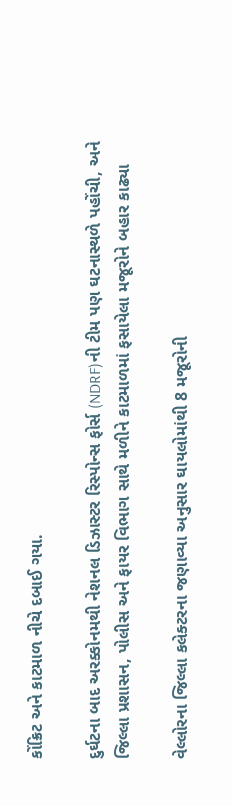કોંક્રિટ અને કાટમાળ નીચે દબાઈ ગયા.

દુર્ઘટના બાદ અરક્કોનમથી નેશનલ ડિઝાસ્ટર રિસ્પોન્સ ફોર્સ (NDRF)ની ટીમ પણ ઘટનાસ્થળે પહોંચી, અને જિલ્લા પ્રશાસન, પોલીસ અને ફાયર વિભાગ સાથે મળીને કાટમાળમાં ફસાયેલા મજૂરોને બહાર કાઢ્યા

વેલ્લોરના જિલ્લા કલેક્ટરના જણાવ્યા અનુસાર ઘાયલોમાંથી 8 મજૂરોની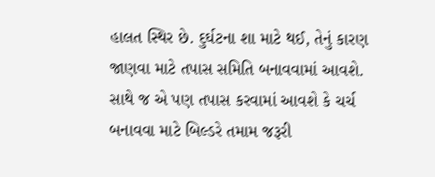હાલત સ્થિર છે. દુર્ઘટના શા માટે થઈ, તેનું કારણ જાણવા માટે તપાસ સમિતિ બનાવવામાં આવશે. સાથે જ એ પણ તપાસ કરવામાં આવશે કે ચર્ચ બનાવવા માટે બિલ્ડરે તમામ જરૂરી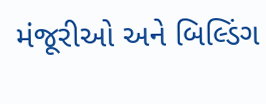મંજૂરીઓ અને બિલ્ડિંગ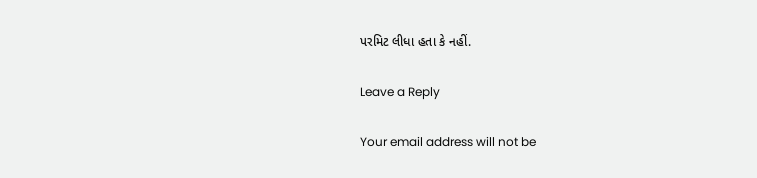પરમિટ લીધા હતા કે નહીં.

Leave a Reply

Your email address will not be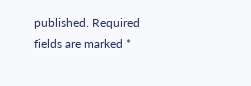published. Required fields are marked *